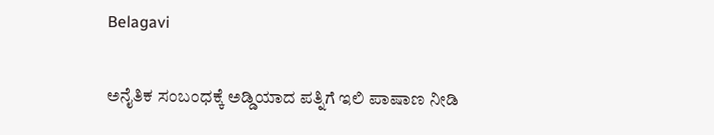Belagavi

ಅನೈತಿಕ ಸಂಬಂಧಕ್ಕೆ ಅಡ್ಡಿಯಾದ ಪತ್ನಿಗೆ ಇಲಿ ಪಾಷಾಣ ನೀಡಿ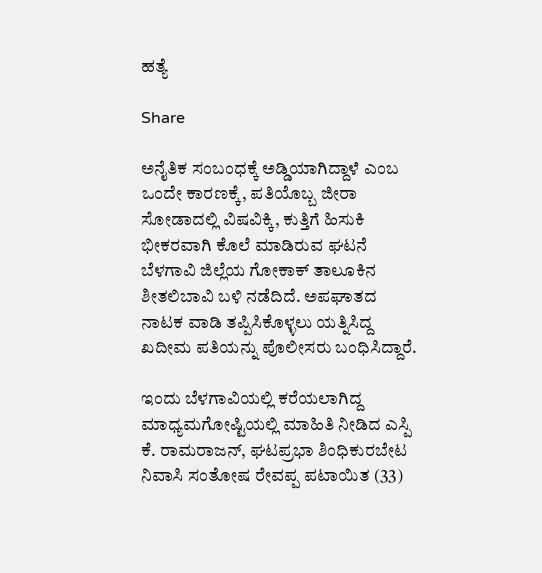ಹತ್ಯೆ

Share

ಅನೈತಿಕ ಸಂಬಂಧಕ್ಕೆ ಅಡ್ಡಿಯಾಗಿದ್ದಾಳೆ ಎಂಬ ಒಂದೇ ಕಾರಣಕ್ಕೆ, ಪತಿಯೊಬ್ಬ ಜೀರಾ ಸೋಡಾದಲ್ಲಿ ವಿಷವಿಕ್ಕಿ, ಕುತ್ತಿಗೆ ಹಿಸುಕಿ ಭೀಕರವಾಗಿ ಕೊಲೆ ಮಾಡಿರುವ ಘಟನೆ ಬೆಳಗಾವಿ ಜಿಲ್ಲೆಯ ಗೋಕಾಕ್ ತಾಲೂಕಿನ ಶೀತಲಿಬಾವಿ ಬಳಿ ನಡೆದಿದೆ. ಅಪಘಾತದ ನಾಟಕ ವಾಡಿ ತಪ್ಪಿಸಿಕೊಳ್ಳಲು ಯತ್ನಿಸಿದ್ದ ಖದೀಮ ಪತಿಯನ್ನು ಪೊಲೀಸರು ಬಂಧಿಸಿದ್ದಾರೆ.

ಇಂದು ಬೆಳಗಾವಿಯಲ್ಲಿ ಕರೆಯಲಾಗಿದ್ದ ಮಾಧ್ಯಮಗೋಷ್ಟಿಯಲ್ಲಿ ಮಾಹಿತಿ ನೀಡಿದ ಎಸ್ಪಿ ಕೆ. ರಾಮರಾಜನ್, ಘಟಪ್ರಭಾ ಶಿಂಧಿಕುರಬೇಟ ನಿವಾಸಿ ಸಂತೋಷ ರೇವಪ್ಪ ಪಟಾಯಿತ (33)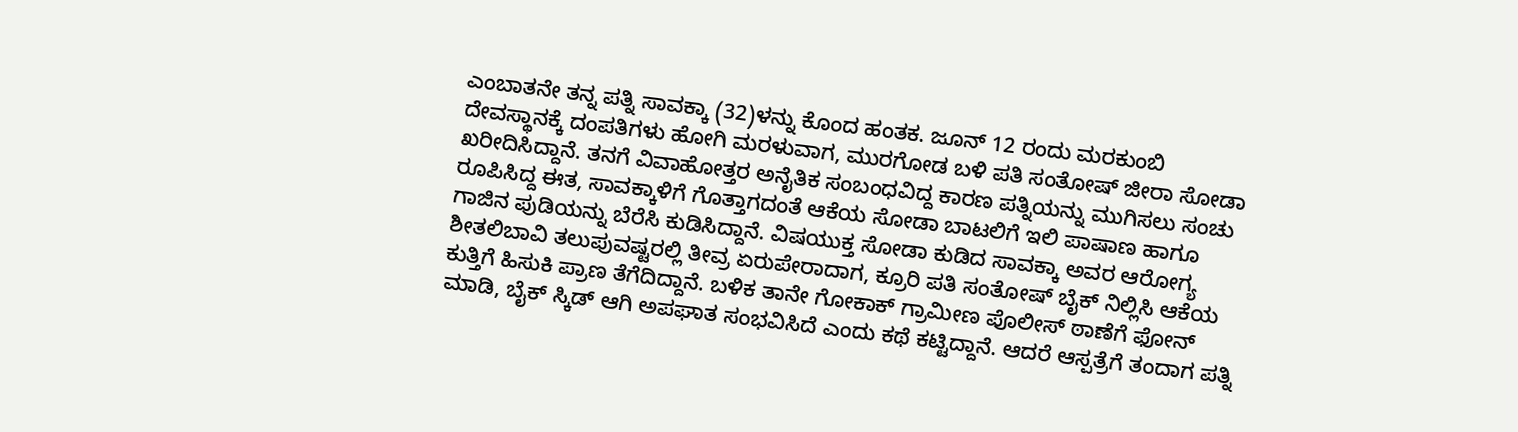ಎಂಬಾತನೇ ತನ್ನ ಪತ್ನಿ ಸಾವಕ್ಕಾ (32)ಳನ್ನು ಕೊಂದ ಹಂತಕ. ಜೂನ್ 12 ರಂದು ಮರಕುಂಬಿ ದೇವಸ್ಥಾನಕ್ಕೆ ದಂಪತಿಗಳು ಹೋಗಿ ಮರಳುವಾಗ, ಮುರಗೋಡ ಬಳಿ ಪತಿ ಸಂತೋಷ್ ಜೀರಾ ಸೋಡಾ ಖರೀದಿಸಿದ್ದಾನೆ. ತನಗೆ ವಿವಾಹೋತ್ತರ ಅನೈತಿಕ ಸಂಬಂಧವಿದ್ದ ಕಾರಣ ಪತ್ನಿಯನ್ನು ಮುಗಿಸಲು ಸಂಚು ರೂಪಿಸಿದ್ದ ಈತ, ಸಾವಕ್ಕಾಳಿಗೆ ಗೊತ್ತಾಗದಂತೆ ಆಕೆಯ ಸೋಡಾ ಬಾಟಲಿಗೆ ಇಲಿ ಪಾಷಾಣ ಹಾಗೂ ಗಾಜಿನ ಪುಡಿಯನ್ನು ಬೆರೆಸಿ ಕುಡಿಸಿದ್ದಾನೆ. ವಿಷಯುಕ್ತ ಸೋಡಾ ಕುಡಿದ ಸಾವಕ್ಕಾ ಅವರ ಆರೋಗ್ಯ ಶೀತಲಿಬಾವಿ ತಲುಪುವಷ್ಟರಲ್ಲಿ ತೀವ್ರ ಏರುಪೇರಾದಾಗ, ಕ್ರೂರಿ ಪತಿ ಸಂತೋಷ್ ಬೈಕ್ ನಿಲ್ಲಿಸಿ ಆಕೆಯ ಕುತ್ತಿಗೆ ಹಿಸುಕಿ ಪ್ರಾಣ ತೆಗೆದಿದ್ದಾನೆ. ಬಳಿಕ ತಾನೇ ಗೋಕಾಕ್ ಗ್ರಾಮೀಣ ಪೊಲೀಸ್ ಠಾಣೆಗೆ ಫೋನ್ ಮಾಡಿ, ಬೈಕ್ ಸ್ಕಿಡ್ ಆಗಿ ಅಪಘಾತ ಸಂಭವಿಸಿದೆ ಎಂದು ಕಥೆ ಕಟ್ಟಿದ್ದಾನೆ. ಆದರೆ ಆಸ್ಪತ್ರೆಗೆ ತಂದಾಗ ಪತ್ನಿ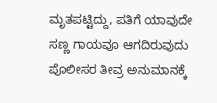ಮೃತಪಟ್ಟಿದ್ದು, ಪತಿಗೆ ಯಾವುದೇ ಸಣ್ಣ ಗಾಯವೂ ಆಗದಿರುವುದು ಪೊಲೀಸರ ತೀವ್ರ ಅನುಮಾನಕ್ಕೆ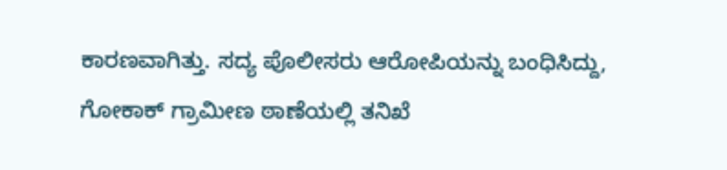ಕಾರಣವಾಗಿತ್ತು. ಸದ್ಯ ಪೊಲೀಸರು ಆರೋಪಿಯನ್ನು ಬಂಧಿಸಿದ್ದು, ಗೋಕಾಕ್ ಗ್ರಾಮೀಣ ಠಾಣೆಯಲ್ಲಿ ತನಿಖೆ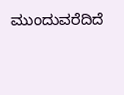ಮುಂದುವರೆದಿದೆ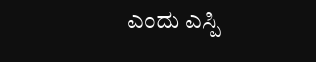ಎಂದು ಎಸ್ಪಿ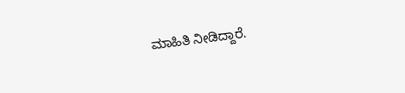ಮಾಹಿತಿ ನೀಡಿದ್ದಾರೆ.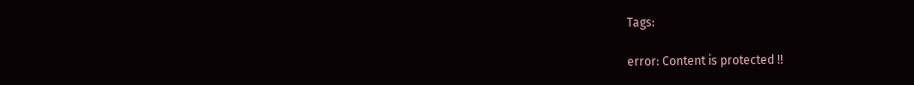Tags:

error: Content is protected !!